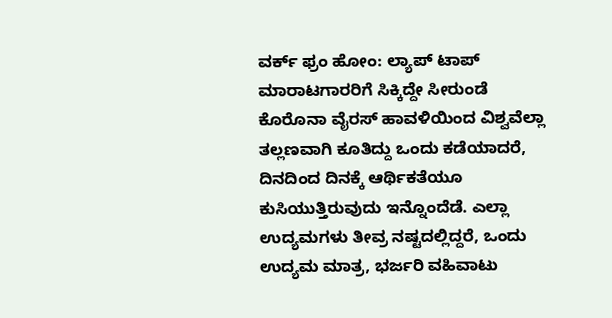ವರ್ಕ್ ಫ್ರಂ ಹೋಂ: ಲ್ಯಾಪ್ ಟಾಪ್ ಮಾರಾಟಗಾರರಿಗೆ ಸಿಕ್ಕಿದ್ದೇ ಸೀರುಂಡೆ
ಕೊರೊನಾ ವೈರಸ್ ಹಾವಳಿಯಿಂದ ವಿಶ್ವವೆಲ್ಲಾ ತಲ್ಲಣವಾಗಿ ಕೂತಿದ್ದು ಒಂದು ಕಡೆಯಾದರೆ, ದಿನದಿಂದ ದಿನಕ್ಕೆ ಆರ್ಥಿಕತೆಯೂ ಕುಸಿಯುತ್ತಿರುವುದು ಇನ್ನೊಂದೆಡೆ. ಎಲ್ಲಾ ಉದ್ಯಮಗಳು ತೀವ್ರ ನಷ್ಟದಲ್ಲಿದ್ದರೆ, ಒಂದು ಉದ್ಯಮ ಮಾತ್ರ, ಭರ್ಜರಿ ವಹಿವಾಟು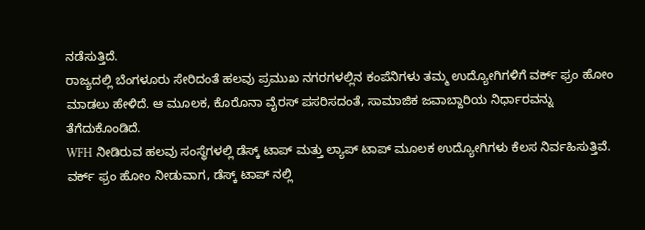ನಡೆಸುತ್ತಿದೆ.
ರಾಜ್ಯದಲ್ಲಿ ಬೆಂಗಳೂರು ಸೇರಿದಂತೆ ಹಲವು ಪ್ರಮುಖ ನಗರಗಳಲ್ಲಿನ ಕಂಪೆನಿಗಳು ತಮ್ಮ ಉದ್ಯೋಗಿಗಳಿಗೆ ವರ್ಕ್ ಫ್ರಂ ಹೋಂ ಮಾಡಲು ಹೇಳಿದೆ. ಆ ಮೂಲಕ, ಕೊರೊನಾ ವೈರಸ್ ಪಸರಿಸದಂತೆ, ಸಾಮಾಜಿಕ ಜವಾಬ್ದಾರಿಯ ನಿರ್ಧಾರವನ್ನು ತೆಗೆದುಕೊಂಡಿದೆ.
WFH ನೀಡಿರುವ ಹಲವು ಸಂಸ್ಥೆಗಳಲ್ಲಿ ಡೆಸ್ಕ್ ಟಾಪ್ ಮತ್ತು ಲ್ಯಾಪ್ ಟಾಪ್ ಮೂಲಕ ಉದ್ಯೋಗಿಗಳು ಕೆಲಸ ನಿರ್ವಹಿಸುತ್ತಿವೆ. ವರ್ಕ್ ಫ್ರಂ ಹೋಂ ನೀಡುವಾಗ, ಡೆಸ್ಕ್ ಟಾಪ್ ನಲ್ಲಿ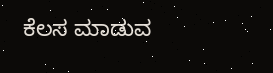ಕೆಲಸ ಮಾಡುವ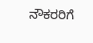ನೌಕರರಿಗೆ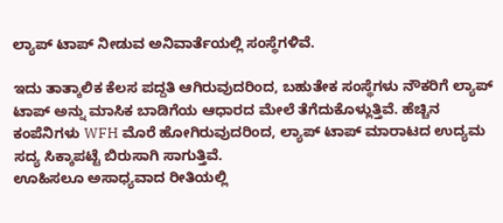ಲ್ಯಾಪ್ ಟಾಪ್ ನೀಡುವ ಅನಿವಾರ್ತೆಯಲ್ಲಿ ಸಂಸ್ಥೆಗಳಿವೆ.

ಇದು ತಾತ್ಕಾಲಿಕ ಕೆಲಸ ಪದ್ದತಿ ಆಗಿರುವುದರಿಂದ, ಬಹುತೇಕ ಸಂಸ್ಥೆಗಳು ನೌಕರಿಗೆ ಲ್ಯಾಪ್ ಟಾಪ್ ಅನ್ನು ಮಾಸಿಕ ಬಾಡಿಗೆಯ ಆಧಾರದ ಮೇಲೆ ತೆಗೆದುಕೊಳ್ಲುತ್ತಿವೆ. ಹೆಚ್ಚಿನ ಕಂಪೆನಿಗಳು WFH ಮೊರೆ ಹೋಗಿರುವುದರಿಂದ, ಲ್ಯಾಪ್ ಟಾಪ್ ಮಾರಾಟದ ಉದ್ಯಮ ಸದ್ಯ ಸಿಕ್ಕಾಪಟ್ಟೆ ಬಿರುಸಾಗಿ ಸಾಗುತ್ತಿವೆ.
ಊಹಿಸಲೂ ಅಸಾಧ್ಯವಾದ ರೀತಿಯಲ್ಲಿ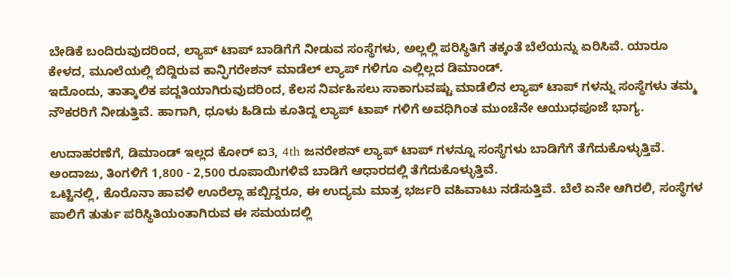ಬೇಡಿಕೆ ಬಂದಿರುವುದರಿಂದ, ಲ್ಯಾಪ್ ಟಾಪ್ ಬಾಡಿಗೆಗೆ ನೀಡುವ ಸಂಸ್ಥೆಗಳು, ಅಲ್ಲಲ್ಲಿ ಪರಿಸ್ಥಿತಿಗೆ ತಕ್ಕಂತೆ ಬೆಲೆಯನ್ನು ಏರಿಸಿವೆ. ಯಾರೂ ಕೇಳದ, ಮೂಲೆಯಲ್ಲಿ ಬಿದ್ದಿರುವ ಕಾನ್ಫಿಗರೇಶನ್ ಮಾಡೆಲ್ ಲ್ಯಾಪ್ ಗಳಿಗೂ ಎಲ್ಲಿಲ್ಲದ ಡಿಮಾಂಡ್.
ಇದೊಂದು, ತಾತ್ಕಾಲಿಕ ಪದ್ದತಿಯಾಗಿರುವುದರಿಂದ, ಕೆಲಸ ನಿರ್ವಹಿಸಲು ಸಾಕಾಗುವಷ್ಟು ಮಾಡೆಲಿನ ಲ್ಯಾಪ್ ಟಾಪ್ ಗಳನ್ನು ಸಂಸ್ಥೆಗಳು ತಮ್ಮ ನೌಕರರಿಗೆ ನೀಡುತ್ತಿವೆ. ಹಾಗಾಗಿ, ಧೂಳು ಹಿಡಿದು ಕೂತಿದ್ದ ಲ್ಯಾಪ್ ಟಾಪ್ ಗಳಿಗೆ ಅವಧಿಗಿಂತ ಮುಂಚೆನೇ ಆಯುಧಪೂಜೆ ಭಾಗ್ಯ.

ಉದಾಹರಣೆಗೆ, ಡಿಮಾಂಡ್ ಇಲ್ಲದ ಕೋರ್ ಐ3, 4th ಜನರೇಶನ್ ಲ್ಯಾಪ್ ಟಾಪ್ ಗಳನ್ನೂ ಸಂಸ್ಥೆಗಳು ಬಾಡಿಗೆಗೆ ತೆಗೆದುಕೊಳ್ಳುತ್ತಿವೆ. ಅಂದಾಜು, ತಿಂಗಳಿಗೆ 1,800 - 2,500 ರೂಪಾಯಿಗಳಿವೆ ಬಾಡಿಗೆ ಆಧಾರದಲ್ಲಿ ತೆಗೆದುಕೊಳ್ಳುತ್ತಿವೆ.
ಒಟ್ಟಿನಲ್ಲಿ, ಕೊರೊನಾ ಹಾವಳಿ ಊರೆಲ್ಲಾ ಹಬ್ಬಿದ್ದರೂ, ಈ ಉದ್ಯಮ ಮಾತ್ರ ಭರ್ಜರಿ ವಹಿವಾಟು ನಡೆಸುತ್ತಿವೆ. ಬೆಲೆ ಏನೇ ಆಗಿರಲಿ, ಸಂಸ್ಥೆಗಳ ಪಾಲಿಗೆ ತುರ್ತು ಪರಿಸ್ಥಿತಿಯಂತಾಗಿರುವ ಈ ಸಮಯದಲ್ಲಿ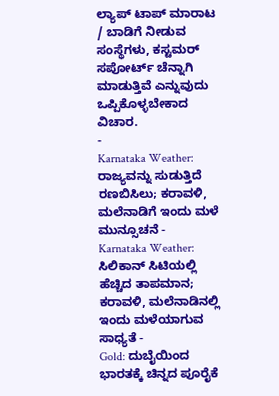ಲ್ಯಾಪ್ ಟಾಪ್ ಮಾರಾಟ / ಬಾಡಿಗೆ ನೀಡುವ ಸಂಸ್ಥೆಗಳು, ಕಸ್ಟಮರ್ ಸಪೋರ್ಟ್ ಚೆನ್ನಾಗಿ ಮಾಡುತ್ತಿವೆ ಎನ್ನುವುದು ಒಪ್ಪಿಕೊಳ್ಳಬೇಕಾದ ವಿಚಾರ.
-
Karnataka Weather: ರಾಜ್ಯವನ್ನು ಸುಡುತ್ತಿದೆ ರಣಬಿಸಿಲು; ಕರಾವಳಿ, ಮಲೆನಾಡಿಗೆ ಇಂದು ಮಳೆ ಮುನ್ಸೂಚನೆ -
Karnataka Weather: ಸಿಲಿಕಾನ್ ಸಿಟಿಯಲ್ಲಿ ಹೆಚ್ಚಿದ ತಾಪಮಾನ; ಕರಾವಳಿ, ಮಲೆನಾಡಿನಲ್ಲಿ ಇಂದು ಮಳೆಯಾಗುವ ಸಾಧ್ಯತೆ -
Gold: ದುಬೈಯಿಂದ ಭಾರತಕ್ಕೆ ಚಿನ್ನದ ಪೂರೈಕೆ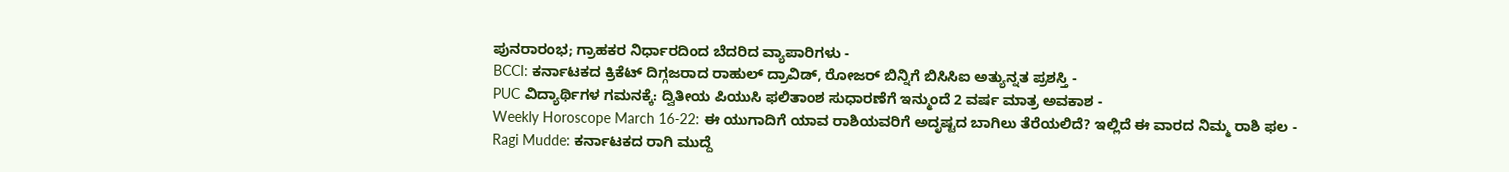ಪುನರಾರಂಭ; ಗ್ರಾಹಕರ ನಿರ್ಧಾರದಿಂದ ಬೆದರಿದ ವ್ಯಾಪಾರಿಗಳು -
BCCI: ಕರ್ನಾಟಕದ ಕ್ರಿಕೆಟ್ ದಿಗ್ಗಜರಾದ ರಾಹುಲ್ ದ್ರಾವಿಡ್, ರೋಜರ್ ಬಿನ್ನಿಗೆ ಬಿಸಿಸಿಐ ಅತ್ಯುನ್ನತ ಪ್ರಶಸ್ತಿ -
PUC ವಿದ್ಯಾರ್ಥಿಗಳ ಗಮನಕ್ಕೆ: ದ್ವಿತೀಯ ಪಿಯುಸಿ ಫಲಿತಾಂಶ ಸುಧಾರಣೆಗೆ ಇನ್ಮುಂದೆ 2 ವರ್ಷ ಮಾತ್ರ ಅವಕಾಶ -
Weekly Horoscope March 16-22: ಈ ಯುಗಾದಿಗೆ ಯಾವ ರಾಶಿಯವರಿಗೆ ಅದೃಷ್ಟದ ಬಾಗಿಲು ತೆರೆಯಲಿದೆ? ಇಲ್ಲಿದೆ ಈ ವಾರದ ನಿಮ್ಮ ರಾಶಿ ಫಲ -
Ragi Mudde: ಕರ್ನಾಟಕದ ರಾಗಿ ಮುದ್ದೆ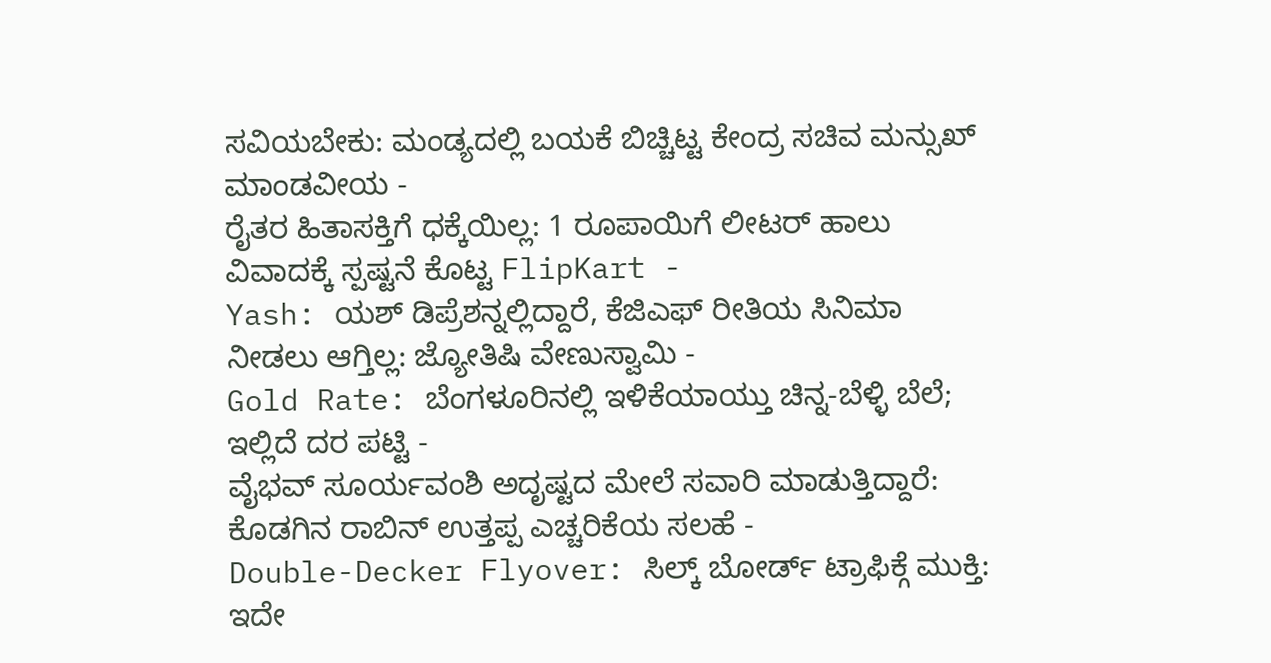ಸವಿಯಬೇಕು: ಮಂಡ್ಯದಲ್ಲಿ ಬಯಕೆ ಬಿಚ್ಚಿಟ್ಟ ಕೇಂದ್ರ ಸಚಿವ ಮನ್ಸುಖ್ ಮಾಂಡವೀಯ -
ರೈತರ ಹಿತಾಸಕ್ತಿಗೆ ಧಕ್ಕೆಯಿಲ್ಲ: 1 ರೂಪಾಯಿಗೆ ಲೀಟರ್ ಹಾಲು ವಿವಾದಕ್ಕೆ ಸ್ಪಷ್ಟನೆ ಕೊಟ್ಟ FlipKart -
Yash: ಯಶ್ ಡಿಪ್ರೆಶನ್ನಲ್ಲಿದ್ದಾರೆ, ಕೆಜಿಎಫ್ ರೀತಿಯ ಸಿನಿಮಾ ನೀಡಲು ಆಗ್ತಿಲ್ಲ: ಜ್ಯೋತಿಷಿ ವೇಣುಸ್ವಾಮಿ -
Gold Rate: ಬೆಂಗಳೂರಿನಲ್ಲಿ ಇಳಿಕೆಯಾಯ್ತು ಚಿನ್ನ-ಬೆಳ್ಳಿ ಬೆಲೆ; ಇಲ್ಲಿದೆ ದರ ಪಟ್ಟಿ -
ವೈಭವ್ ಸೂರ್ಯವಂಶಿ ಅದೃಷ್ಟದ ಮೇಲೆ ಸವಾರಿ ಮಾಡುತ್ತಿದ್ದಾರೆ: ಕೊಡಗಿನ ರಾಬಿನ್ ಉತ್ತಪ್ಪ ಎಚ್ಚರಿಕೆಯ ಸಲಹೆ -
Double-Decker Flyover: ಸಿಲ್ಕ್ ಬೋರ್ಡ್ ಟ್ರಾಫಿಕ್ಗೆ ಮುಕ್ತಿ: ಇದೇ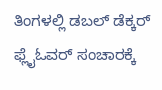ತಿಂಗಳಲ್ಲಿ ಡಬಲ್ ಡೆಕ್ಕರ್ ಫ್ಲೈಓವರ್ ಸಂಚಾರಕ್ಕೆ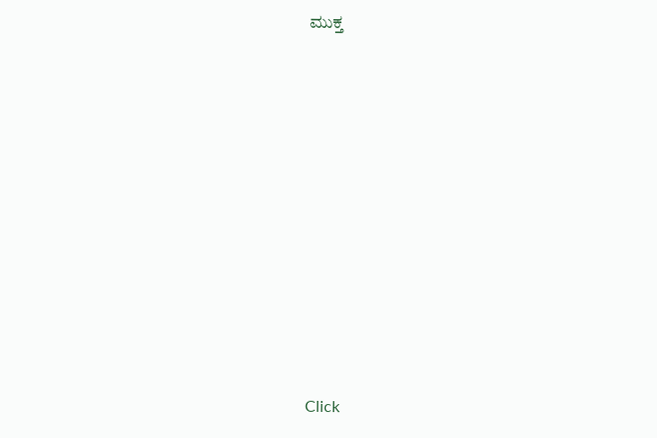ಮುಕ್ತ












Click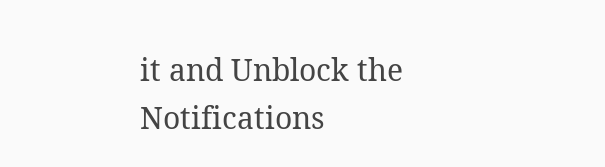it and Unblock the Notifications